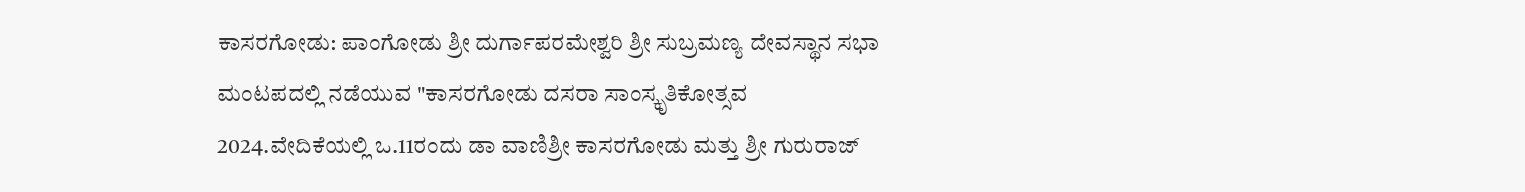ಕಾಸರಗೋಡು: ಪಾಂಗೋಡು ಶ್ರೀ ದುರ್ಗಾಪರಮೇಶ್ವರಿ ಶ್ರೀ ಸುಬ್ರಮಣ್ಯ ದೇವಸ್ಥಾನ ಸಭಾ ಮಂಟಪದಲ್ಲಿ ನಡೆಯುವ "ಕಾಸರಗೋಡು ದಸರಾ ಸಾಂಸ್ಕೃತಿಕೋತ್ಸವ 2024.ವೇದಿಕೆಯಲ್ಲಿ ಒ.11ರಂದು ಡಾ ವಾಣಿಶ್ರೀ ಕಾಸರಗೋಡು ಮತ್ತು ಶ್ರೀ ಗುರುರಾಜ್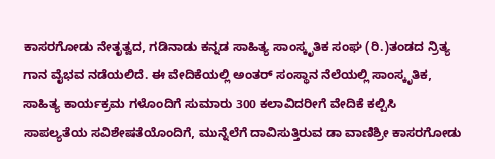ಕಾಸರಗೋಡು ನೇತೃತ್ವದ, ಗಡಿನಾಡು ಕನ್ನಡ ಸಾಹಿತ್ಯ ಸಾಂಸ್ಕೃತಿಕ ಸಂಘ (ರಿ.)ತಂಡದ ನ್ರಿತ್ಯ ಗಾನ ವೈಭವ ನಡೆಯಲಿದೆ. ಈ ವೇದಿಕೆಯಲ್ಲಿ ಅಂತರ್ ಸಂಸ್ಥಾನ ನೆಲೆಯಲ್ಲಿ ಸಾಂಸ್ಕೃತಿಕ, ಸಾಹಿತ್ಯ ಕಾರ್ಯಕ್ರಮ ಗಳೊಂದಿಗೆ ಸುಮಾರು 300 ಕಲಾವಿದರೀಗೆ ವೇದಿಕೆ ಕಲ್ಪಿಸಿ ಸಾಪಲ್ಯತೆಯ ಸವಿಶೇಷತೆಯೊಂದಿಗೆ, ಮುನ್ನೆಲೆಗೆ ದಾವಿಸುತ್ತಿರುವ ಡಾ ವಾಣಿಶ್ರೀ ಕಾಸರಗೋಡು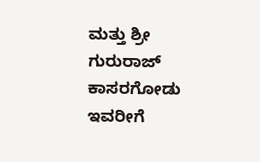ಮತ್ತು ಶ್ರೀ ಗುರುರಾಜ್ ಕಾಸರಗೋಡು ಇವರೀಗೆ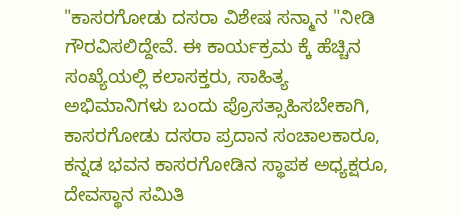"ಕಾಸರಗೋಡು ದಸರಾ ವಿಶೇಷ ಸನ್ಮಾನ "ನೀಡಿ ಗೌರವಿಸಲಿದ್ದೇವೆ. ಈ ಕಾರ್ಯಕ್ರಮ ಕ್ಕೆ ಹೆಚ್ಚಿನ ಸಂಖ್ಯೆಯಲ್ಲಿ ಕಲಾಸಕ್ತರು, ಸಾಹಿತ್ಯ ಅಭಿಮಾನಿಗಳು ಬಂದು ಪ್ರೊಸತ್ಸಾಹಿಸಬೇಕಾಗಿ, ಕಾಸರಗೋಡು ದಸರಾ ಪ್ರದಾನ ಸಂಚಾಲಕಾರೂ, ಕನ್ನಡ ಭವನ ಕಾಸರಗೋಡಿನ ಸ್ಥಾಪಕ ಅಧ್ಯಕ್ಷರೂ, ದೇವಸ್ಥಾನ ಸಮಿತಿ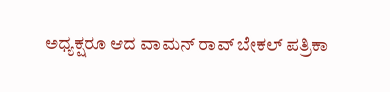ಅಧ್ಯಕ್ಷರೂ ಆದ ವಾಮನ್ ರಾವ್ ಬೇಕಲ್ ಪತ್ರಿಕಾ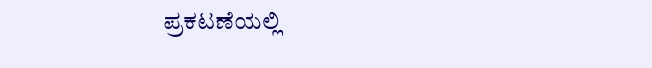ಪ್ರಕಟಣೆಯಲ್ಲಿ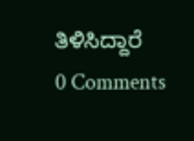ತಿಳಿಸಿದ್ದಾರೆ
0 Comments